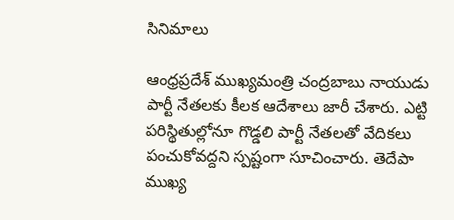సినిమాలు

ఆంధ్రప్రదేశ్ ముఖ్యమంత్రి చంద్రబాబు నాయుడు పార్టీ నేతలకు కీలక ఆదేశాలు జారీ చేశారు. ఎట్టి పరిస్థితుల్లోనూ గొడ్డలి పార్టీ నేతలతో వేదికలు పంచుకోవద్దని స్పష్టంగా సూచించారు. తెదేపా ముఖ్య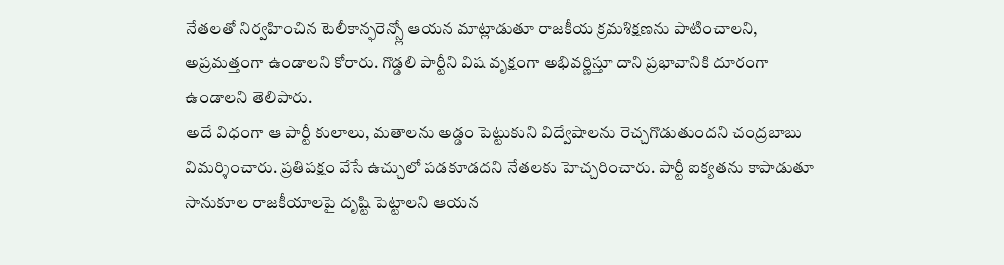నేతలతో నిర్వహించిన టెలీకాన్ఫరెన్స్లో ఆయన మాట్లాడుతూ రాజకీయ క్రమశిక్షణను పాటించాలని, అప్రమత్తంగా ఉండాలని కోరారు. గొడ్డలి పార్టీని విష వృక్షంగా అభివర్ణిస్తూ దాని ప్రభావానికి దూరంగా ఉండాలని తెలిపారు.
అదే విధంగా ఆ పార్టీ కులాలు, మతాలను అడ్డం పెట్టుకుని విద్వేషాలను రెచ్చగొడుతుందని చంద్రబాబు విమర్శించారు. ప్రతిపక్షం వేసే ఉచ్చులో పడకూడదని నేతలకు హెచ్చరించారు. పార్టీ ఐక్యతను కాపాడుతూ సానుకూల రాజకీయాలపై దృష్టి పెట్టాలని ఆయన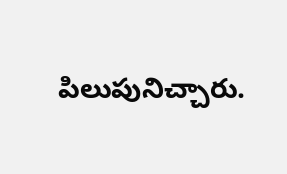పిలుపునిచ్చారు.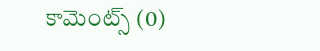కామెంట్స్ (0)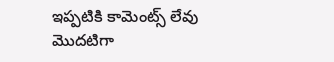ఇప్పటికి కామెంట్స్ లేవు
మొదటిగా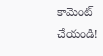కామెంట్ చేయండి!